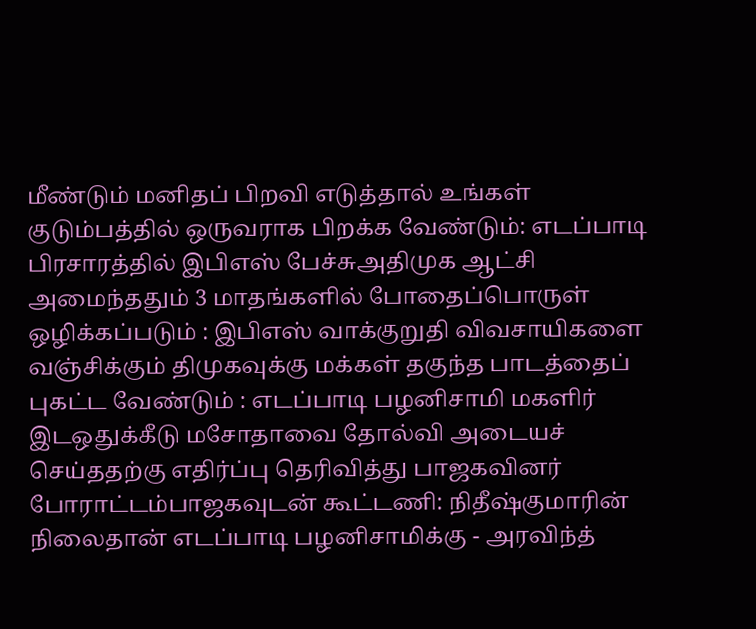மீண்டும் மனிதப் பிறவி எடுத்தால் உங்கள் குடும்பத்தில் ஒருவராக பிறக்க வேண்டும்: எடப்பாடி பிரசாரத்தில் இபிஎஸ் பேச்சுஅதிமுக ஆட்சி அமைந்ததும் 3 மாதங்களில் போதைப்பொருள் ஒழிக்கப்படும் : இபிஎஸ் வாக்குறுதி விவசாயிகளை வஞ்சிக்கும் திமுகவுக்கு மக்கள் தகுந்த பாடத்தைப் புகட்ட வேண்டும் : எடப்பாடி பழனிசாமி மகளிர் இடஒதுக்கீடு மசோதாவை தோல்வி அடையச் செய்ததற்கு எதிர்ப்பு தெரிவித்து பாஜகவினர் போராட்டம்பாஜகவுடன் கூட்டணி: நிதீஷ்குமாரின் நிலைதான் எடப்பாடி பழனிசாமிக்கு - அரவிந்த்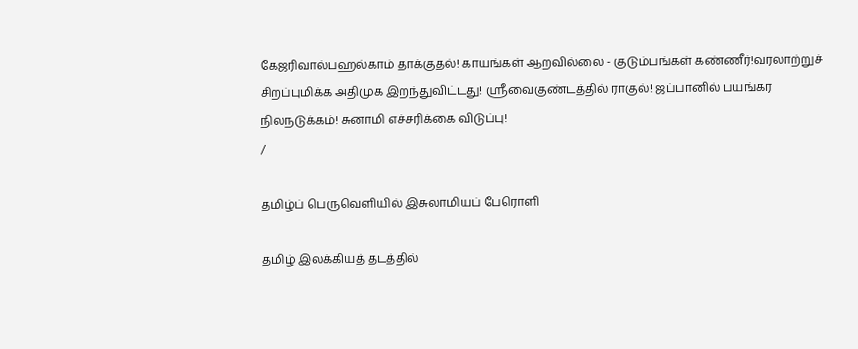கேஜரிவால்பஹல்காம் தாக்குதல்! காயங்கள் ஆறவில்லை - குடும்பங்கள் கண்ணீர்!வரலாற்றுச் சிறப்புமிக்க அதிமுக இறந்துவிட்டது! ஸ்ரீவைகுண்டத்தில் ராகுல்! ஜப்பானில் பயங்கர நிலநடுக்கம்! சுனாமி எச்சரிக்கை விடுப்பு!
/

தமிழ்ப் பெருவெளியில் இசுலாமியப் பேரொளி

தமிழ் இலக்கியத் தடத்தில்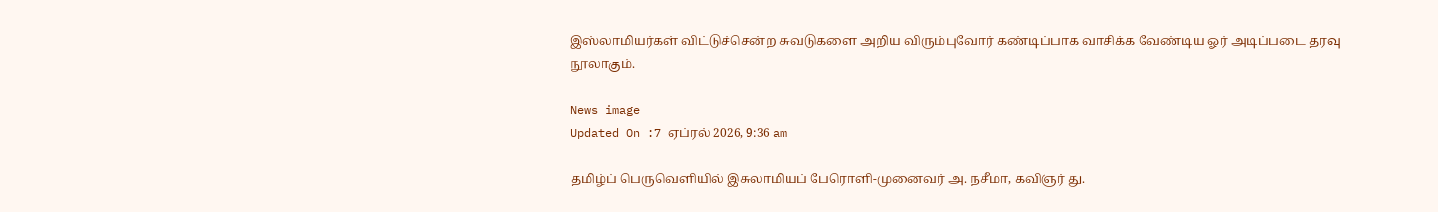இஸ்லாமியர்கள் விட்டுச்சென்ற சுவடுகளை அறிய விரும்புவோர் கண்டிப்பாக வாசிக்க வேண்டிய ஓர் அடிப்படை தரவு நூலாகும்.

News image
Updated On :7 ஏப்ரல் 2026, 9:36 am

தமிழ்ப் பெருவெளியில் இசுலாமியப் பேரொளி-முனைவர் அ. நசீமா, கவிஞர் து.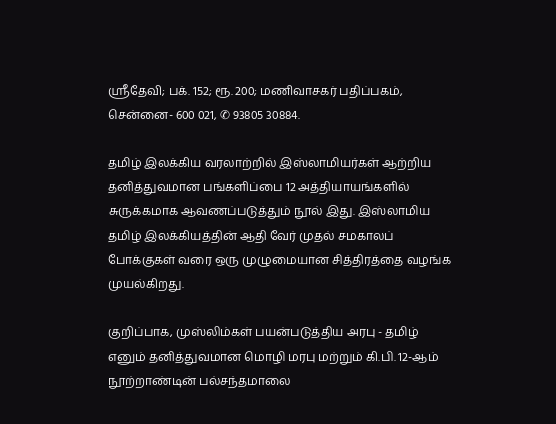ஸ்ரீதேவி; பக். 152; ரூ. 200; மணிவாசகர் பதிப்பகம், சென்னை- 600 021, ✆ 93805 30884.

தமிழ் இலக்கிய வரலாற்றில் இஸ்லாமியர்கள் ஆற்றிய தனித்துவமான பங்களிப்பை 12 அத்தியாயங்களில் சுருக்கமாக ஆவணப்படுத்தும் நூல் இது. இஸ்லாமிய தமிழ் இலக்கியத்தின் ஆதி வேர் முதல் சமகாலப் போக்குகள் வரை ஒரு முழுமையான சித்திரத்தை வழங்க முயல்கிறது.

குறிப்பாக, முஸ்லிம்கள் பயன்படுத்திய அரபு - தமிழ் எனும் தனித்துவமான மொழி மரபு மற்றும் கி.பி. 12-ஆம் நூற்றாண்டின் பல்சந்தமாலை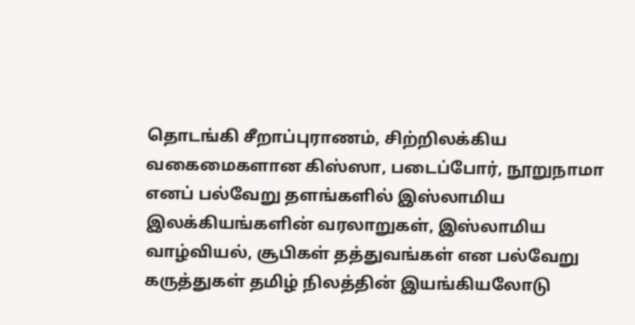தொடங்கி சீறாப்புராணம், சிற்றிலக்கிய வகைமைகளான கிஸ்ஸா, படைப்போர், நூறுநாமா எனப் பல்வேறு தளங்களில் இஸ்லாமிய இலக்கியங்களின் வரலாறுகள், இஸ்லாமிய வாழ்வியல், சூபிகள் தத்துவங்கள் என பல்வேறு கருத்துகள் தமிழ் நிலத்தின் இயங்கியலோடு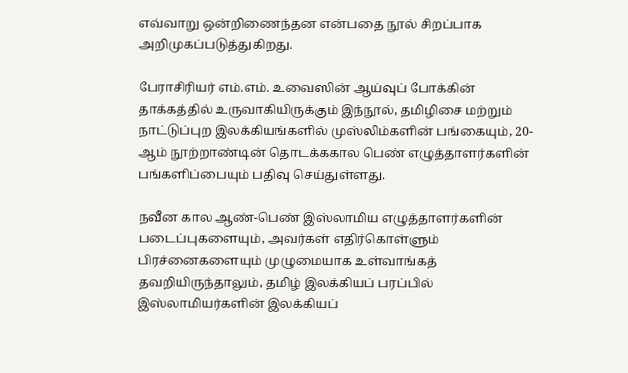எவ்வாறு ஒன்றிணைந்தன என்பதை நூல் சிறப்பாக அறிமுகப்படுத்துகிறது.

பேராசிரியர் எம்.எம். உவைஸின் ஆய்வுப் போக்கின் தாக்கத்தில் உருவாகியிருக்கும் இந்நூல், தமிழிசை மற்றும் நாட்டுப்புற இலக்கியங்களில் முஸ்லிம்களின் பங்கையும், 20-ஆம் நூற்றாண்டின் தொடக்ககால பெண் எழுத்தாளர்களின் பங்களிப்பையும் பதிவு செய்துள்ளது.

நவீன கால ஆண்-பெண் இஸ்லாமிய எழுத்தாளர்களின் படைப்புகளையும், அவர்கள் எதிர்கொள்ளும் பிரச்னைகளையும் முழுமையாக உள்வாங்கத் தவறியிருந்தாலும், தமிழ் இலக்கியப் பரப்பில் இஸ்லாமியர்களின் இலக்கியப்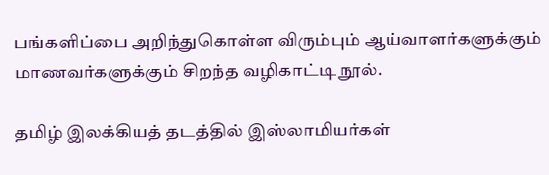பங்களிப்பை அறிந்துகொள்ள விரும்பும் ஆய்வாளர்களுக்கும் மாணவர்களுக்கும் சிறந்த வழிகாட்டி நூல்.

தமிழ் இலக்கியத் தடத்தில் இஸ்லாமியர்கள்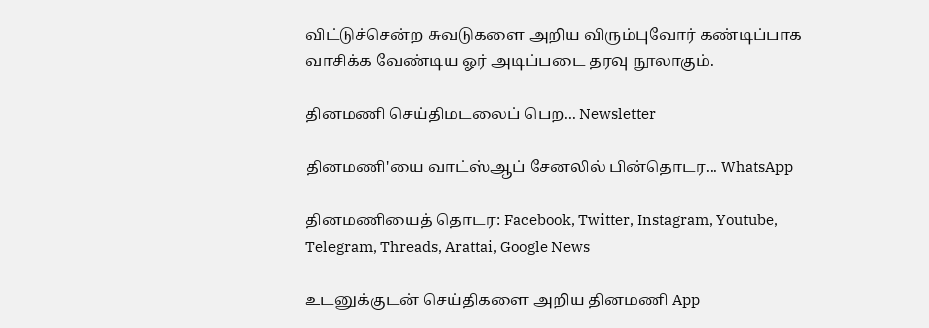விட்டுச்சென்ற சுவடுகளை அறிய விரும்புவோர் கண்டிப்பாக வாசிக்க வேண்டிய ஓர் அடிப்படை தரவு நூலாகும்.

தினமணி செய்திமடலைப் பெற... Newsletter

தினமணி'யை வாட்ஸ்ஆப் சேனலில் பின்தொடர... WhatsApp

தினமணியைத் தொடர: Facebook, Twitter, Instagram, Youtube, Telegram, Threads, Arattai, Google News

உடனுக்குடன் செய்திகளை அறிய தினமணி App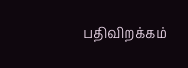பதிவிறக்கம்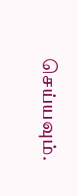செய்யவும்.